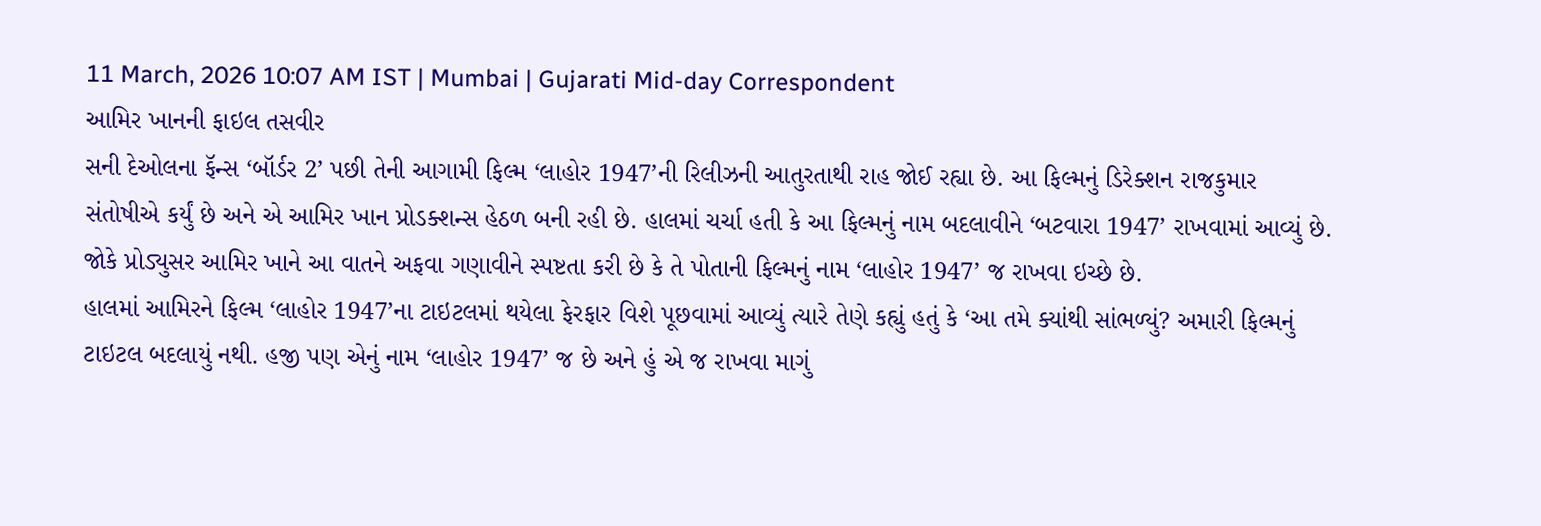11 March, 2026 10:07 AM IST | Mumbai | Gujarati Mid-day Correspondent
આમિર ખાનની ફાઇલ તસવીર
સની દેઓલના ફૅન્સ ‘બૉર્ડર 2’ પછી તેની આગામી ફિલ્મ ‘લાહોર 1947’ની રિલીઝની આતુરતાથી રાહ જોઈ રહ્યા છે. આ ફિલ્મનું ડિરેક્શન રાજકુમાર સંતોષીએ કર્યું છે અને એ આમિર ખાન પ્રોડક્શન્સ હેઠળ બની રહી છે. હાલમાં ચર્ચા હતી કે આ ફિલ્મનું નામ બદલાવીને ‘બટવારા 1947’ રાખવામાં આવ્યું છે. જોકે પ્રોડ્યુસર આમિર ખાને આ વાતને અફવા ગણાવીને સ્પષ્ટતા કરી છે કે તે પોતાની ફિલ્મનું નામ ‘લાહોર 1947’ જ રાખવા ઇચ્છે છે.
હાલમાં આમિરને ફિલ્મ ‘લાહોર 1947’ના ટાઇટલમાં થયેલા ફેરફાર વિશે પૂછવામાં આવ્યું ત્યારે તેણે કહ્યું હતું કે ‘આ તમે ક્યાંથી સાંભળ્યું? અમારી ફિલ્મનું ટાઇટલ બદલાયું નથી. હજી પણ એનું નામ ‘લાહોર 1947’ જ છે અને હું એ જ રાખવા માગું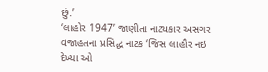છું.’
‘લાહોર 1947’ જાણીતા નાટ્યકાર અસગર વજાહતના પ્રસિદ્ધ નાટક ‘જિસ લાહૌર નઇ દેખ્યા ઓ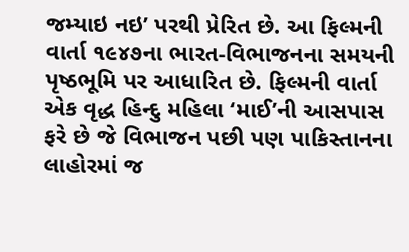જમ્યાઇ નઇ’ પરથી પ્રેરિત છે. આ ફિલ્મની વાર્તા ૧૯૪૭ના ભારત-વિભાજનના સમયની પૃષ્ઠભૂમિ પર આધારિત છે. ફિલ્મની વાર્તા એક વૃદ્ધ હિન્દુ મહિલા ‘માઈ’ની આસપાસ ફરે છે જે વિભાજન પછી પણ પાકિસ્તાનના લાહોરમાં જ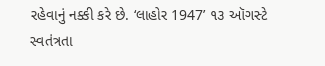રહેવાનું નક્કી કરે છે. ‘લાહોર 1947’ ૧૩ ઑગસ્ટે સ્વતંત્રતા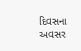દિવસના અવસર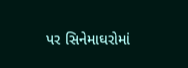પર સિનેમાઘરોમાં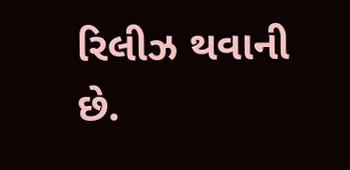રિલીઝ થવાની છે.